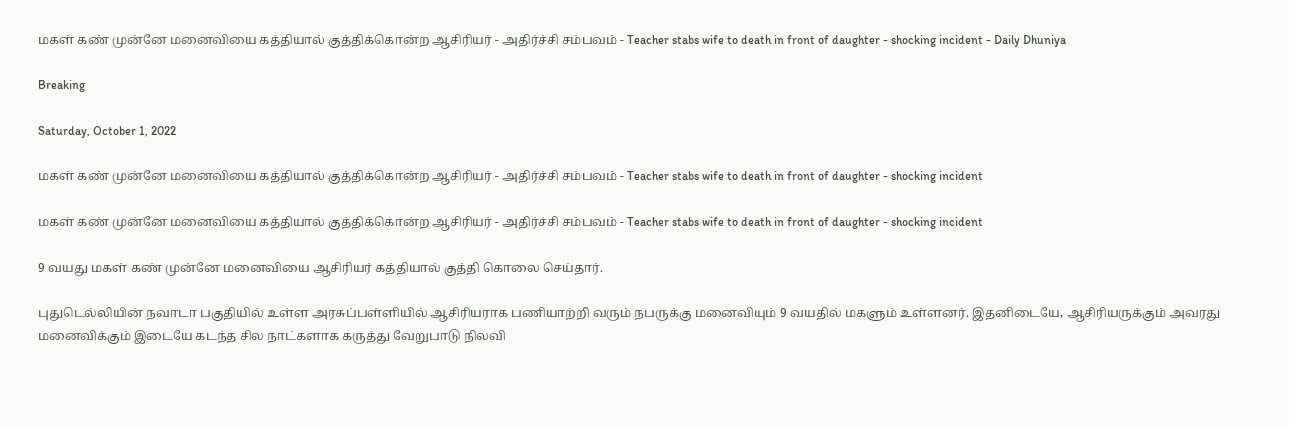மகள் கண் முன்னே மனைவியை கத்தியால் குத்திக்கொன்ற ஆசிரியர் - அதிர்ச்சி சம்பவம் - Teacher stabs wife to death in front of daughter - shocking incident - Daily Dhuniya

Breaking

Saturday, October 1, 2022

மகள் கண் முன்னே மனைவியை கத்தியால் குத்திக்கொன்ற ஆசிரியர் - அதிர்ச்சி சம்பவம் - Teacher stabs wife to death in front of daughter - shocking incident

மகள் கண் முன்னே மனைவியை கத்தியால் குத்திக்கொன்ற ஆசிரியர் - அதிர்ச்சி சம்பவம் - Teacher stabs wife to death in front of daughter - shocking incident

9 வயது மகள் கண் முன்னே மனைவியை ஆசிரியர் கத்தியால் குத்தி கொலை செய்தார்.

புதுடெல்லியின் நவாடா பகுதியில் உள்ள அரசுப்பள்ளியில் ஆசிரியராக பணியாற்றி வரும் நபருக்கு மனைவியும் 9 வயதில் மகளும் உள்ளனர். இதனிடையே, ஆசிரியருக்கும் அவரது மனைவிக்கும் இடையே கடந்த சில நாட்களாக கருத்து வேறுபாடு நிலவி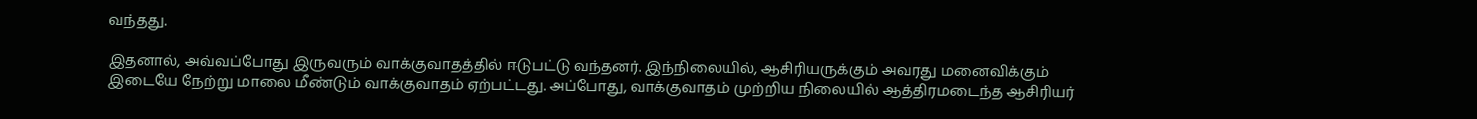வந்தது.

இதனால், அவ்வப்போது இருவரும் வாக்குவாதத்தில் ஈடுபட்டு வந்தனர். இந்நிலையில், ஆசிரியருக்கும் அவரது மனைவிக்கும் இடையே நேற்று மாலை மீண்டும் வாக்குவாதம் ஏற்பட்டது. அப்போது, வாக்குவாதம் முற்றிய நிலையில் ஆத்திரமடைந்த ஆசிரியர்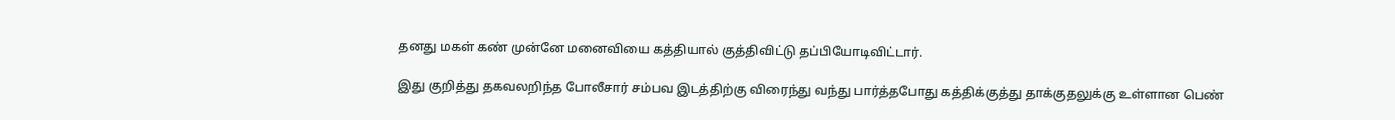தனது மகள் கண் முன்னே மனைவியை கத்தியால் குத்திவிட்டு தப்பியோடிவிட்டார்.

இது குறித்து தகவலறிந்த போலீசார் சம்பவ இடத்திற்கு விரைந்து வந்து பார்த்தபோது கத்திக்குத்து தாக்குதலுக்கு உள்ளான பெண்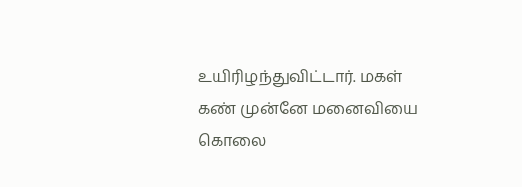உயிரிழந்துவிட்டார். மகள் கண் முன்னே மனைவியை கொலை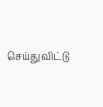செய்துவிட்டு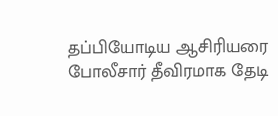தப்பியோடிய ஆசிரியரை போலீசார் தீவிரமாக தேடி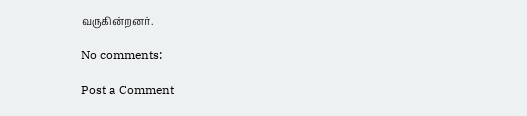வருகின்றனர்.

No comments:

Post a Comment